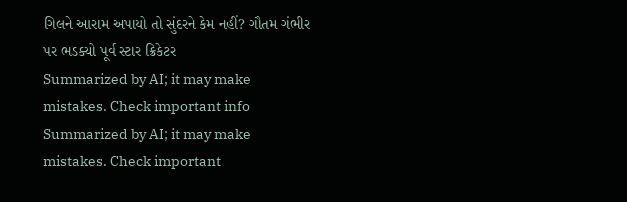ગિલને આરામ અપાયો તો સુંદરને કેમ નહીં? ગૌતમ ગંભીર પર ભડક્યો પૂર્વ સ્ટાર ક્રિકેટર
Summarized by AI; it may make mistakes. Check important info
Summarized by AI; it may make mistakes. Check important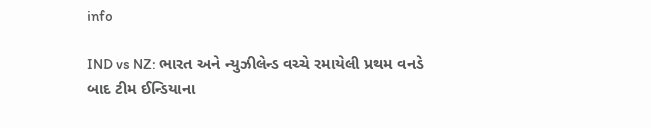info

IND vs NZ: ભારત અને ન્યુઝીલેન્ડ વચ્ચે રમાયેલી પ્રથમ વનડે બાદ ટીમ ઈન્ડિયાના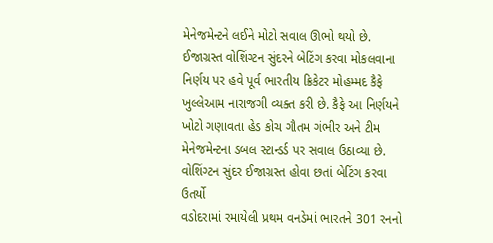મેનેજમેન્ટને લઈને મોટો સવાલ ઊભો થયો છે. ઈજાગ્રસ્ત વોશિંગ્ટન સુંદરને બેટિંગ કરવા મોકલવાના નિર્ણય પર હવે પૂર્વ ભારતીય ક્રિકેટર મોહમ્મદ કૈફે ખુલ્લેઆમ નારાજગી વ્યક્ત કરી છે. કૈફે આ નિર્ણયને ખોટો ગણાવતા હેડ કોચ ગૌતમ ગંભીર અને ટીમ મેનેજમેન્ટના ડબલ સ્ટાન્ડર્ડ પર સવાલ ઉઠાવ્યા છે.
વોશિંગ્ટન સુંદર ઈજાગ્રસ્ત હોવા છતાં બેટિંગ કરવા ઉતર્યો
વડોદરામાં રમાયેલી પ્રથમ વનડેમાં ભારતને 301 રનનો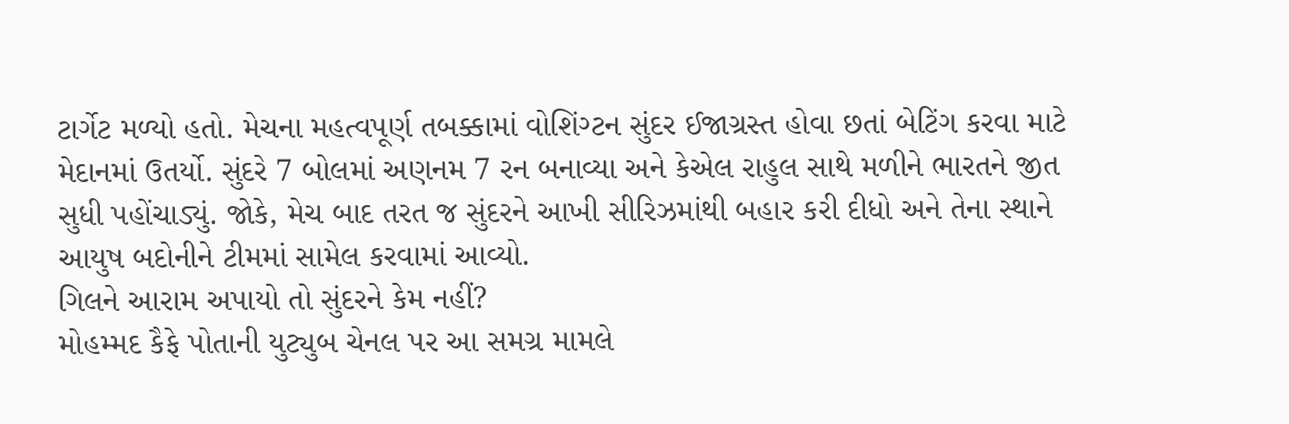ટાર્ગેટ મળ્યો હતો. મેચના મહત્વપૂર્ણ તબક્કામાં વોશિંગ્ટન સુંદર ઈજાગ્રસ્ત હોવા છતાં બેટિંગ કરવા માટે મેદાનમાં ઉતર્યો. સુંદરે 7 બોલમાં અણનમ 7 રન બનાવ્યા અને કેએલ રાહુલ સાથે મળીને ભારતને જીત સુધી પહોંચાડ્યું. જોકે, મેચ બાદ તરત જ સુંદરને આખી સીરિઝમાંથી બહાર કરી દીધો અને તેના સ્થાને આયુષ બદોનીને ટીમમાં સામેલ કરવામાં આવ્યો.
ગિલને આરામ અપાયો તો સુંદરને કેમ નહીં?
મોહમ્મદ કૈફે પોતાની યુટ્યુબ ચેનલ પર આ સમગ્ર મામલે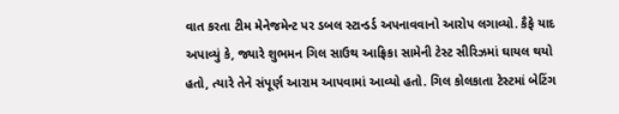વાત કરતા ટીમ મેનેજમેન્ટ પર ડબલ સ્ટાન્ડર્ડ અપનાવવાનો આરોપ લગાવ્યો. કૈફે યાદ અપાવ્યું કે, જ્યારે શુભમન ગિલ સાઉથ આફ્રિકા સામેની ટેસ્ટ સીરિઝમાં ઘાયલ થયો હતો, ત્યારે તેને સંપૂર્ણ આરામ આપવામાં આવ્યો હતો. ગિલ કોલકાતા ટેસ્ટમાં બેટિંગ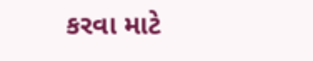કરવા માટે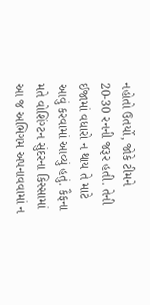નહોતો ઉતર્યો, જોકે ટીમને 20-30 રનની જરૂર હતી. તેની ઈજામાં વધારો ન થાય તે માટે આવું કરવામાં આવ્યું હતું. કૈફના મતે વોશિંગ્ટન સુંદરના કિસ્સામાં આ જ અભિગમ અપનાવવામાં ન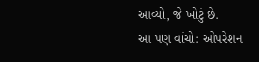આવ્યો, જે ખોટું છે.
આ પણ વાંચો: ઓપરેશન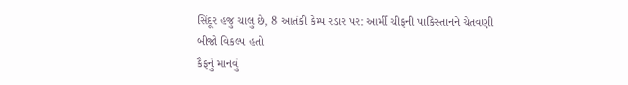સિંદૂર હજુ ચાલુ છે, 8 આતંકી કેમ્પ રડાર પર: આર્મી ચીફની પાકિસ્તાનને ચેતવણી
બીજો વિકલ્પ હતો
કૈફનું માનવું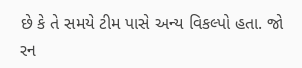છે કે તે સમયે ટીમ પાસે અન્ય વિકલ્પો હતા. જો રન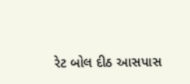રેટ બોલ દીઠ આસપાસ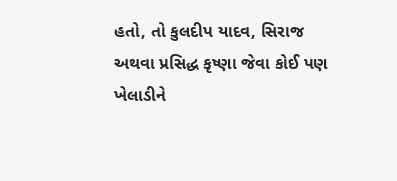હતો, તો કુલદીપ યાદવ, સિરાજ અથવા પ્રસિદ્ધ કૃષ્ણા જેવા કોઈ પણ ખેલાડીને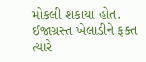મોકલી શકાયા હોત. ઈજાગ્રસ્ત ખેલાડીને ફક્ત ત્યારે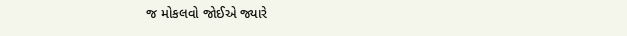જ મોકલવો જોઈએ જ્યારે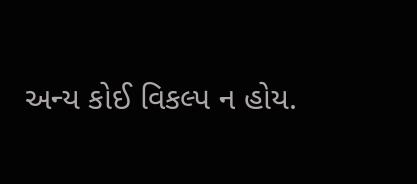અન્ય કોઈ વિકલ્પ ન હોય.